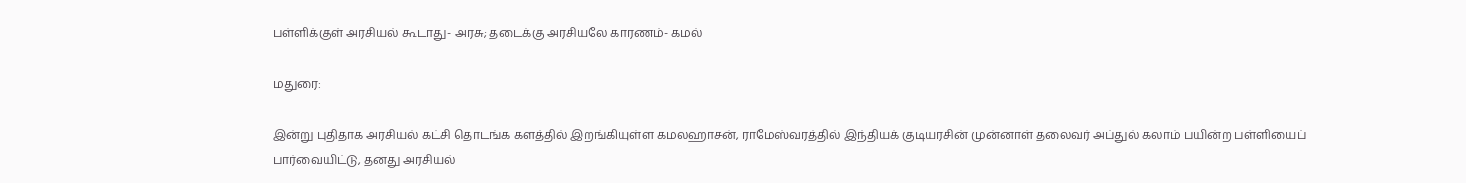பள்ளிக்குள் அரசியல் கூடாது- அரசு; தடைக்கு அரசியலே காரணம்- கமல்

மதுரை:

இன்று புதிதாக அரசியல் கட்சி தொடங்க களத்தில் இறங்கியுள்ள கமலஹாசன், ராமேஸ்வரத்தில் இந்தியக் குடியரசின் முன்னாள் தலைவர் அப்துல் கலாம் பயின்ற பள்ளியைப் பார்வையிட்டு, தனது அரசியல்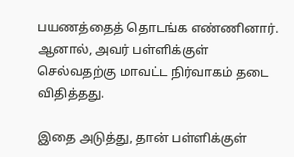பயணத்தைத் தொடங்க எண்ணினார். ஆனால், அவர் பள்ளிக்குள் செல்வதற்கு மாவட்ட நிர்வாகம் தடை விதித்தது.

இதை அடுத்து, தான் பள்ளிக்குள்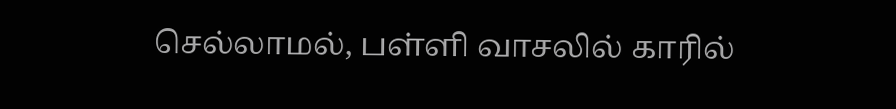செல்லாமல், பள்ளி வாசலில் காரில்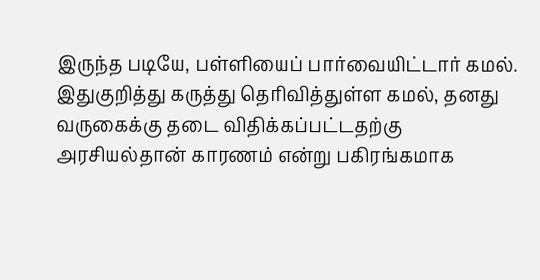இருந்த படியே, பள்ளியைப் பார்வையிட்டார் கமல். இதுகுறித்து கருத்து தெரிவித்துள்ள கமல், தனது வருகைக்கு தடை விதிக்கப்பட்டதற்கு அரசியல்தான் காரணம் என்று பகிரங்கமாக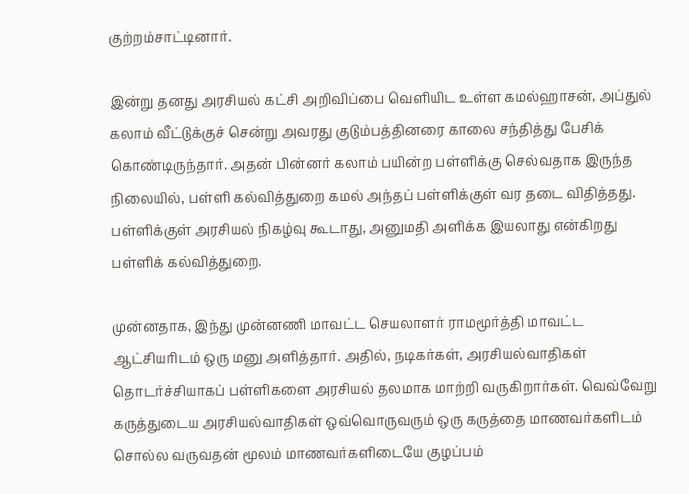குற்றம்சாட்டினார்.

இன்று தனது அரசியல் கட்சி அறிவிப்பை வெளியிட உள்ள கமல்ஹாசன், அப்துல் கலாம் வீட்டுக்குச் சென்று அவரது குடும்பத்தினரை காலை சந்தித்து பேசிக் கொண்டிருந்தார். அதன் பின்னர் கலாம் பயின்ற பள்ளிக்கு செல்வதாக இருந்த நிலையில், பள்ளி கல்வித்துறை கமல் அந்தப் பள்ளிக்குள் வர தடை விதித்தது.
பள்ளிக்குள் அரசியல் நிகழ்வு கூடாது, அனுமதி அளிக்க இயலாது என்கிறது பள்ளிக் கல்வித்துறை.

முன்னதாக, இந்து முன்னணி மாவட்ட செயலாளர் ராமமூர்த்தி மாவட்ட ஆட்சியரிடம் ஒரு மனு அளித்தார். அதில், நடிகர்கள், அரசியல்வாதிகள் தொடர்ச்சியாகப் பள்ளிகளை அரசியல் தலமாக மாற்றி வருகிறார்கள். வெவ்வேறு கருத்துடைய அரசியல்வாதிகள் ஒவ்வொருவரும் ஒரு கருத்தை மாணவர்களிடம் சொல்ல வருவதன் மூலம் மாணவர்களிடையே குழப்பம்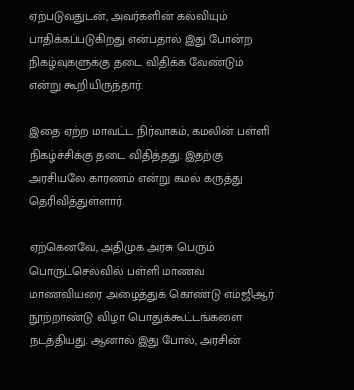ஏற்படுவதுடன், அவர்களின் கல்வியும் பாதிக்கப்படுகிறது என்பதால் இது போன்ற நிகழ்வுகளுக்கு தடை விதிக்க வேண்டும் என்று கூறியிருந்தார்.

இதை ஏற்ற மாவட்ட நிர்வாகம், கமலின் பள்ளி நிகழ்ச்சிக்கு தடை விதித்தது. இதற்கு அரசியலே காரணம் என்று கமல் கருத்து தெரிவித்துள்ளார்.

ஏற்கெனவே, அதிமுக அரசு பெரும் பொருட்செலவில் பள்ளி மாணவ மாணவியரை அழைத்துக் கொண்டு எம்ஜிஆர் நூற்றாண்டு விழா பொதுக்கூட்டங்களை நடத்தியது. ஆனால் இது போல், அரசின்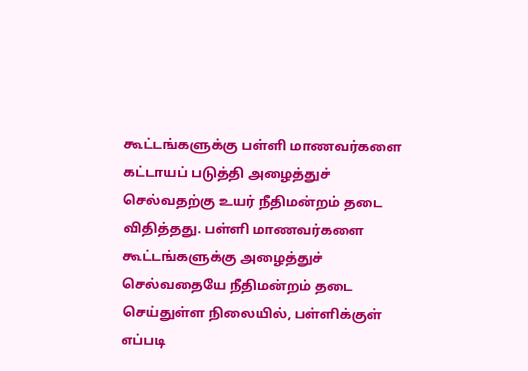கூட்டங்களுக்கு பள்ளி மாணவர்களை கட்டாயப் படுத்தி அழைத்துச் செல்வதற்கு உயர் நீதிமன்றம் தடை விதித்தது. பள்ளி மாணவர்களை கூட்டங்களுக்கு அழைத்துச் செல்வதையே நீதிமன்றம் தடை செய்துள்ள நிலையில், பள்ளிக்குள் எப்படி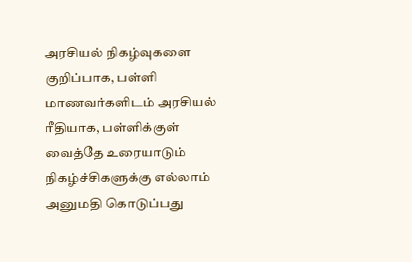அரசியல் நிகழ்வுகளை குறிப்பாக, பள்ளி மாணவர்களிடம் அரசியல் ரீதியாக, பள்ளிக்குள் வைத்தே உரையாடும் நிகழ்ச்சிகளுக்கு எல்லாம் அனுமதி கொடுப்பது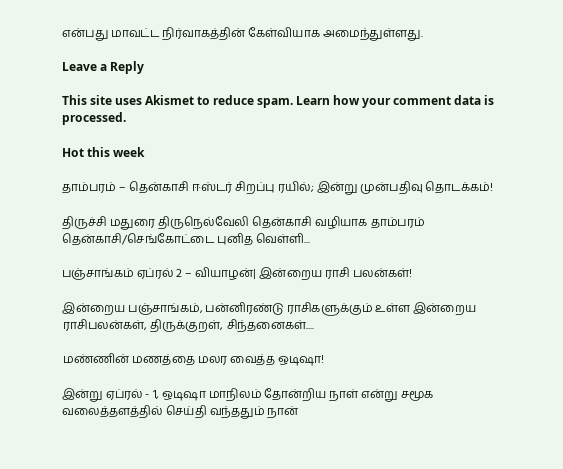என்பது மாவட்ட நிர்வாகத்தின் கேள்வியாக அமைந்துள்ளது.

Leave a Reply

This site uses Akismet to reduce spam. Learn how your comment data is processed.

Hot this week

தாம்பரம் – தென்காசி ஈஸ்டர் சிறப்பு ரயில்; இன்று முன்பதிவு தொடக்கம்!

திருச்சி மதுரை திருநெல்வேலி தென்காசி வழியாக தாம்பரம் தென்காசி/செங்கோட்டை புனித வெள்ளி...

பஞ்சாங்கம் ஏப்ரல் 2 – வியாழன்| இன்றைய ராசி பலன்கள்!

இன்றைய பஞ்சாங்கம், பன்னிரண்டு ராசிகளுக்கும் உள்ள இன்றைய ராசிபலன்கள், திருக்குறள், சிந்தனைகள்....

மண்ணின் மணத்தை மலர வைத்த ஒடிஷா!

இன்று ஏப்ரல் - 1, ஒடிஷா மாநிலம் தோன்றிய நாள் என்று சமூக வலைத்தளத்தில் செய்தி வந்ததும் நான்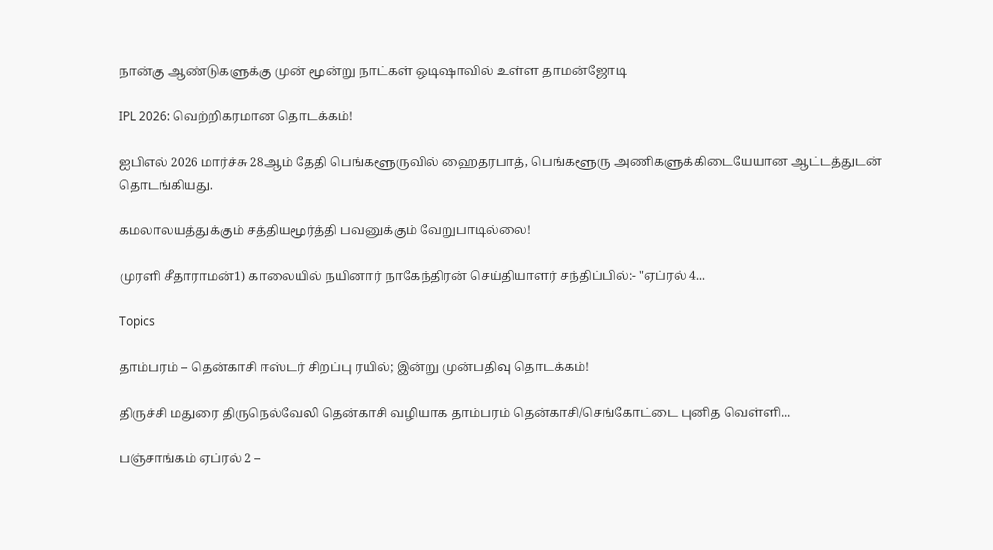நான்கு ஆண்டுகளுக்கு முன் மூன்று நாட்கள் ஒடிஷாவில் உள்ள தாமன்ஜோடி

IPL 2026: வெற்றிகரமான தொடக்கம்!

ஐபிஎல் 2026 மார்ச்சு 28ஆம் தேதி பெங்களூருவில் ஹைதரபாத், பெங்களூரு அணிகளுக்கிடையேயான ஆட்டத்துடன் தொடங்கியது.

கமலாலயத்துக்கும் சத்தியமூர்த்தி பவனுக்கும் வேறுபாடில்லை!

முரளி சீதாராமன்1) காலையில் நயினார் நாகேந்திரன் செய்தியாளர் சந்திப்பில்:- "ஏப்ரல் 4...

Topics

தாம்பரம் – தென்காசி ஈஸ்டர் சிறப்பு ரயில்; இன்று முன்பதிவு தொடக்கம்!

திருச்சி மதுரை திருநெல்வேலி தென்காசி வழியாக தாம்பரம் தென்காசி/செங்கோட்டை புனித வெள்ளி...

பஞ்சாங்கம் ஏப்ரல் 2 –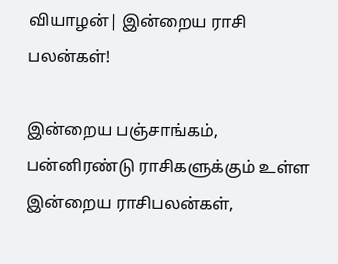வியாழன்| இன்றைய ராசி பலன்கள்!

இன்றைய பஞ்சாங்கம், பன்னிரண்டு ராசிகளுக்கும் உள்ள இன்றைய ராசிபலன்கள்,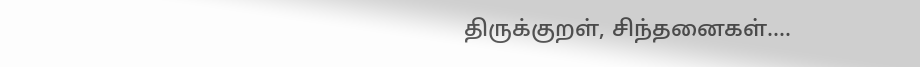திருக்குறள், சிந்தனைகள்....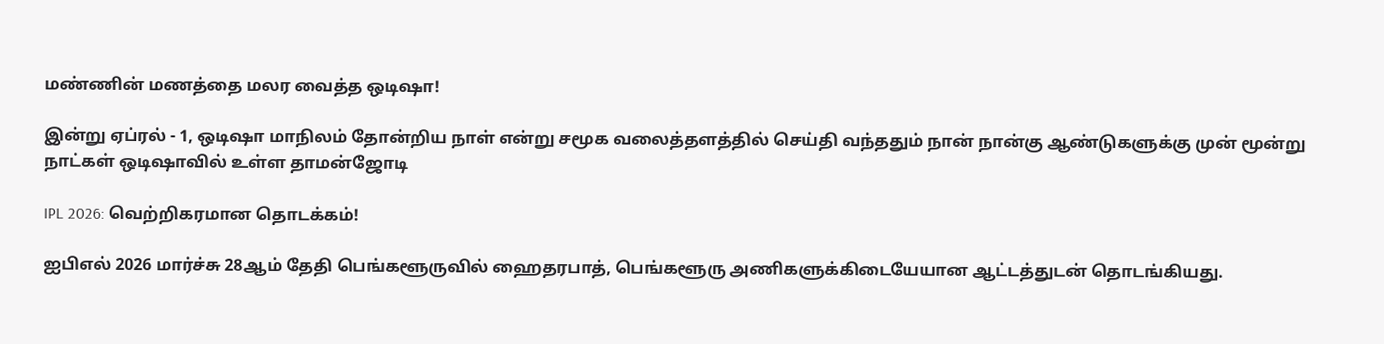மண்ணின் மணத்தை மலர வைத்த ஒடிஷா!

இன்று ஏப்ரல் - 1, ஒடிஷா மாநிலம் தோன்றிய நாள் என்று சமூக வலைத்தளத்தில் செய்தி வந்ததும் நான் நான்கு ஆண்டுகளுக்கு முன் மூன்று நாட்கள் ஒடிஷாவில் உள்ள தாமன்ஜோடி

IPL 2026: வெற்றிகரமான தொடக்கம்!

ஐபிஎல் 2026 மார்ச்சு 28ஆம் தேதி பெங்களூருவில் ஹைதரபாத், பெங்களூரு அணிகளுக்கிடையேயான ஆட்டத்துடன் தொடங்கியது.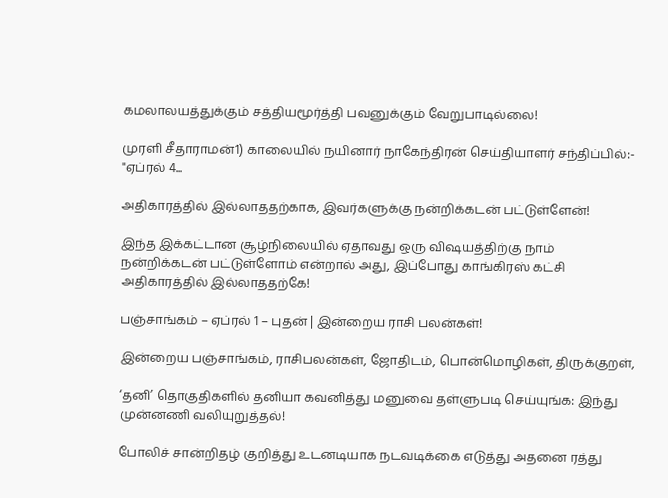கமலாலயத்துக்கும் சத்தியமூர்த்தி பவனுக்கும் வேறுபாடில்லை!

முரளி சீதாராமன்1) காலையில் நயினார் நாகேந்திரன் செய்தியாளர் சந்திப்பில்:- "ஏப்ரல் 4...

அதிகாரத்தில் இல்லாததற்காக, இவர்களுக்கு நன்றிக்கடன் பட்டுள்ளேன்!

இந்த இக்கட்டான சூழ்நிலையில் ஏதாவது ஒரு விஷயத்திற்கு நாம் நன்றிக்கடன் பட்டுள்ளோம் என்றால் அது, இப்போது காங்கிரஸ் கட்சி அதிகாரத்தில் இல்லாததற்கே!

பஞ்சாங்கம் – ஏப்ரல் 1 – புதன் | இன்றைய ராசி பலன்கள்!

இன்றைய பஞ்சாங்கம், ராசிபலன்கள், ஜோதிடம், பொன்மொழிகள், திருக்குறள்,

‘தனி’ தொகுதிகளில் தனியா கவனித்து மனுவை தள்ளுபடி செய்யுங்க: இந்து முன்னணி வலியுறுத்தல்!

போலிச் சான்றிதழ் குறித்து உடனடியாக நடவடிக்கை எடுத்து அதனை ரத்து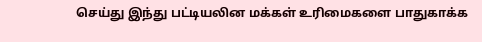செய்து இந்து பட்டியலின மக்கள் உரிமைகளை பாதுகாக்க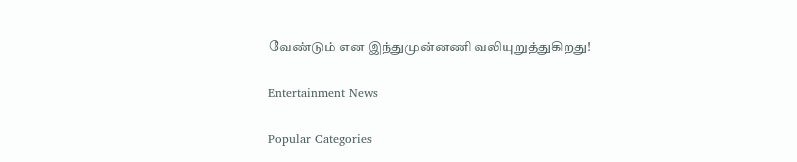வேண்டும் என இந்துமுன்னணி வலியுறுத்துகிறது!

Entertainment News

Popular Categories